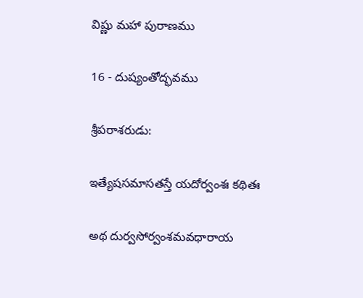విష్ణు మహా పురాణము

16 - దుష్యంతోద్భవము

శ్రీపరాశరుడు:

ఇత్యేషసమాసతస్తే యదోర్వంశః కథితః

అథ దుర్వసోర్వంశమవధారాయ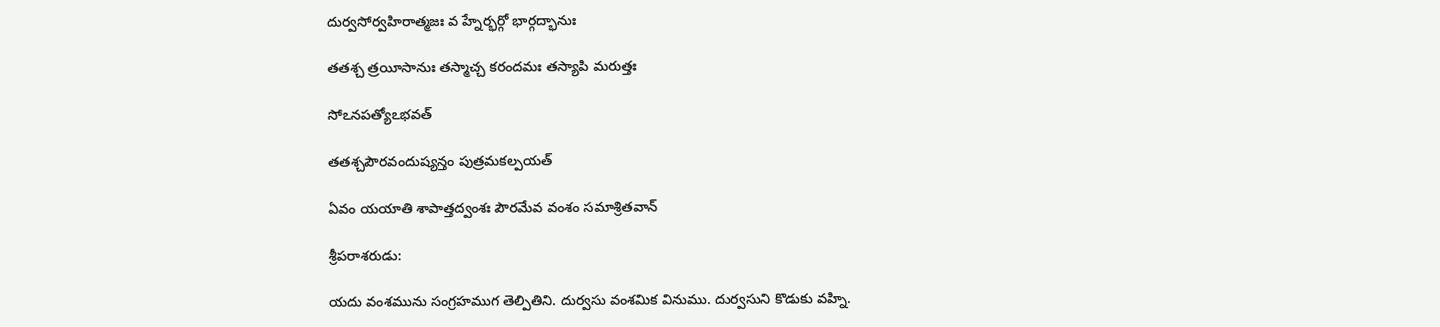దుర్వసోర్వహిరాత్మజః వ హ్నేర్భర్గో భార్గద్భానుః

తతశ్చ త్రయీసానుః తస్మాచ్చ కరందమః తస్యాపి మరుత్తః

సోఽనపత్యోఽభవత్

తతశ్చపౌరవందుష్యన్తం పుత్రమకల్పయత్

ఏవం యయాతి శాపాత్తద్వంశః పౌరమేవ వంశం సమాశ్రితవాన్

శ్రీపరాశరుడు:

యదు వంశమును సంగ్రహముగ తెల్పితిని. దుర్వసు వంశమిక వినుము. దుర్వసుని కొడుకు వహ్ని.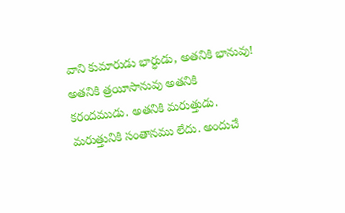వాని కుమారుడు భార్ధుడు, అతనికి భానువు! అతనికి త్రయీసానువు అతనికి కరందముడు. అతనికి మరుత్తుడు. మరుత్తునికి సంతానము లేదు. అందుచే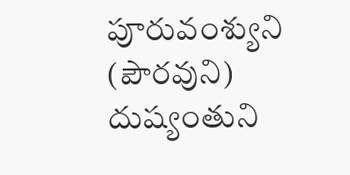పూరువంశ్యుని (పౌరవుని) దుష్యంతుని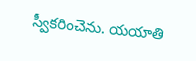స్వీకరించెను. యయాతి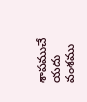శాపముచే యదు వంశము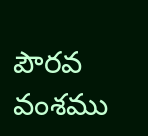పౌరవ వంశము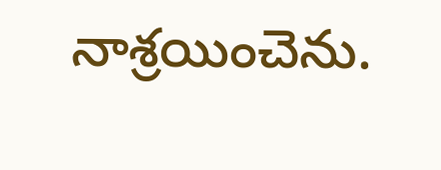నాశ్రయించెను.